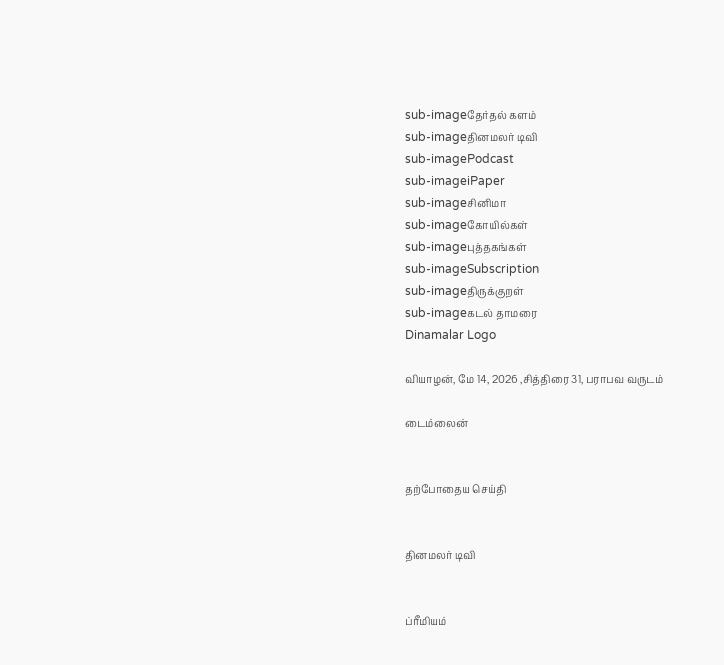sub-imageதேர்தல் களம்
sub-imageதினமலர் டிவி
sub-imagePodcast
sub-imageiPaper
sub-imageசினிமா
sub-imageகோயில்கள்
sub-imageபுத்தகங்கள்
sub-imageSubscription
sub-imageதிருக்குறள்
sub-imageகடல் தாமரை
Dinamalar Logo

வியாழன், மே 14, 2026 ,சித்திரை 31, பராபவ வருடம்

டைம்லைன்


தற்போதைய செய்தி


தினமலர் டிவி


ப்ரீமியம்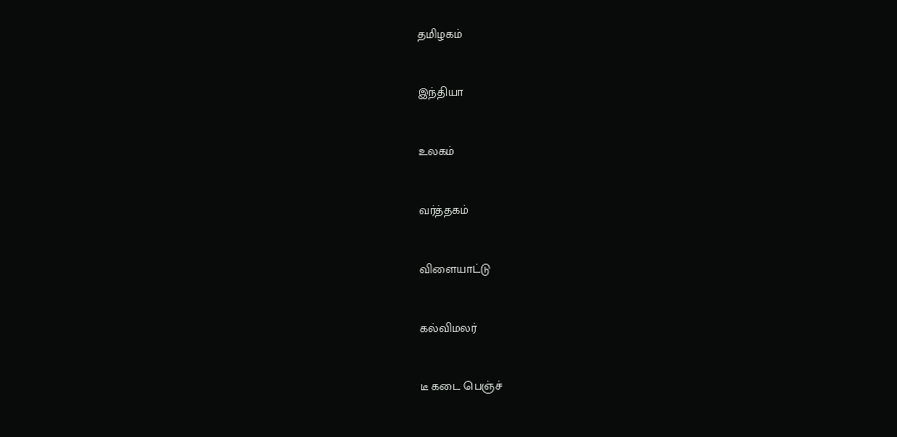தமிழகம்


இந்தியா


உலகம்


வர்த்தகம்


விளையாட்டு


கல்விமலர்


டீ கடை பெஞ்ச்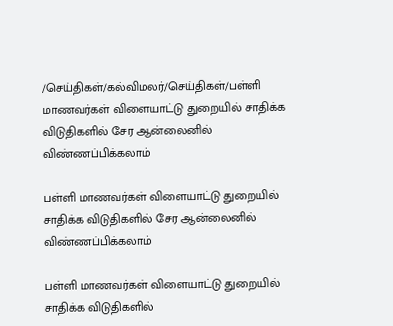/செய்திகள்/கல்விமலர்/செய்திகள்/பள்ளி மாணவர்கள் விளையாட்டு துறையில் சாதிக்க விடுதிகளில் சேர ஆன்லைனில் விண்ணப்பிக்கலாம்

பள்ளி மாணவர்கள் விளையாட்டு துறையில் சாதிக்க விடுதிகளில் சேர ஆன்லைனில் விண்ணப்பிக்கலாம்

பள்ளி மாணவர்கள் விளையாட்டு துறையில் சாதிக்க விடுதிகளில்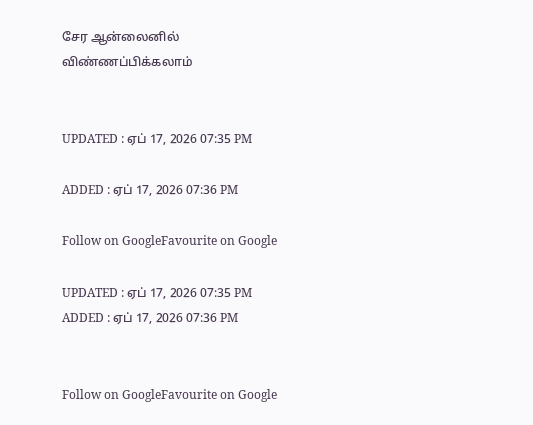சேர ஆன்லைனில் விண்ணப்பிக்கலாம்


UPDATED : ஏப் 17, 2026 07:35 PM

ADDED : ஏப் 17, 2026 07:36 PM

Follow on GoogleFavourite on Google

UPDATED : ஏப் 17, 2026 07:35 PM ADDED : ஏப் 17, 2026 07:36 PM


Follow on GoogleFavourite on Google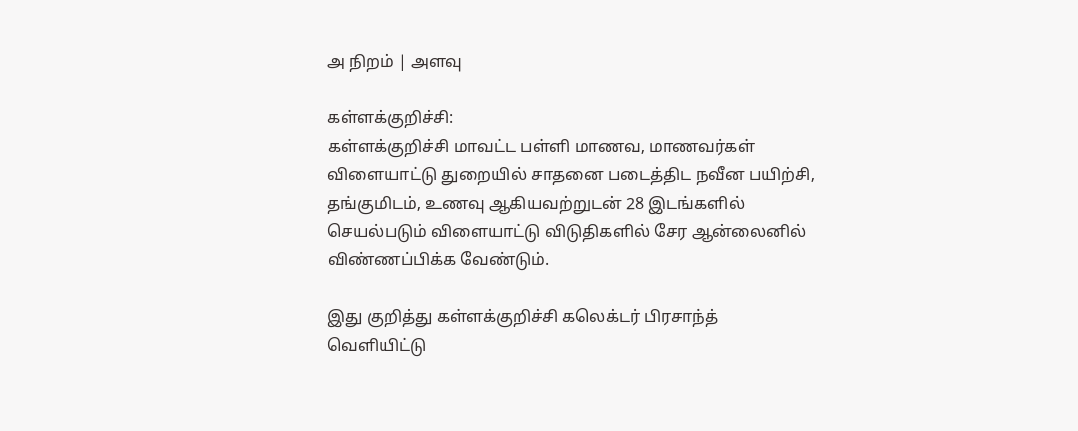அ நிறம் | அளவு

கள்ளக்குறிச்சி:
கள்ளக்குறிச்சி மாவட்ட பள்ளி மாணவ, மாணவர்கள் விளையாட்டு துறையில் சாதனை படைத்திட நவீன பயிற்சி, தங்குமிடம், உணவு ஆகியவற்றுடன் 28 இடங்களில் செயல்படும் விளையாட்டு விடுதிகளில் சேர ஆன்லைனில் விண்ணப்பிக்க வேண்டும்.

இது குறித்து கள்ளக்குறிச்சி கலெக்டர் பிரசாந்த் வெளியிட்டு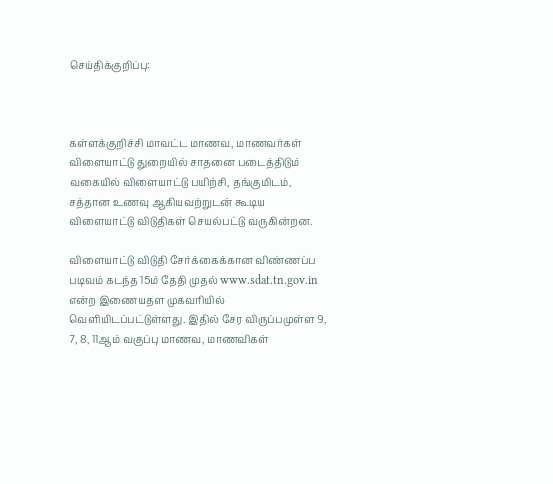செய்திக்குறிப்பு:



கள்ளக்குறிச்சி மாவட்ட மாணவ, மாணவர்கள் விளையாட்டு துறையில் சாதனை படைத்திடும் வகையில் விளையாட்டு பயிற்சி, தங்குமிடம், சத்தான உணவு ஆகியவற்றுடன் கூடிய விளையாட்டு விடுதிகள் செயல்பட்டு வருகின்றன.

விளையாட்டு விடுதி சேர்க்கைக்கான விண்ணப்ப படிவம் கடந்த 15ம் தேதி முதல் www.sdat.tn.gov.in என்ற இணையதள முகவரியில் வெளியிடப்பட்டுள்ளது. இதில் சேர விருப்பமுள்ள 9, 7, 8, 11ஆம் வகுப்பு மாணவ, மாணவிகள்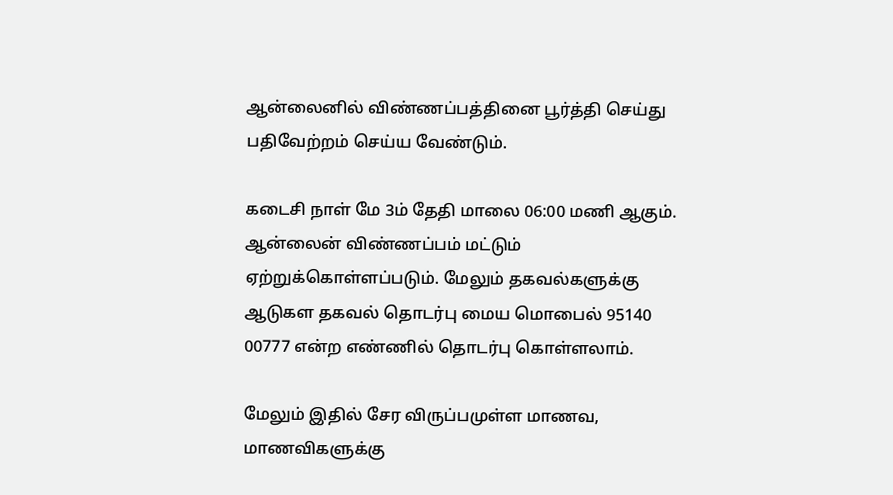ஆன்லைனில் விண்ணப்பத்தினை பூர்த்தி செய்து பதிவேற்றம் செய்ய வேண்டும்.

கடைசி நாள் மே 3ம் தேதி மாலை 06:00 மணி ஆகும். ஆன்லைன் விண்ணப்பம் மட்டும் ஏற்றுக்கொள்ளப்படும். மேலும் தகவல்களுக்கு ஆடுகள தகவல் தொடர்பு மைய மொபைல் 95140 00777 என்ற எண்ணில் தொடர்பு கொள்ளலாம்.

மேலும் இதில் சேர விருப்பமுள்ள மாணவ, மாணவிகளுக்கு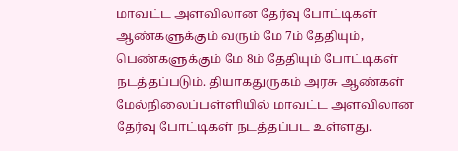மாவட்ட அளவிலான தேர்வு போட்டிகள் ஆண்களுக்கும் வரும் மே 7ம் தேதியும், பெண்களுக்கும் மே 8ம் தேதியும் போட்டிகள் நடத்தப்படும். தியாகதுருகம் அரசு ஆண்கள் மேல்நிலைப்பள்ளியில் மாவட்ட அளவிலான தேர்வு போட்டிகள் நடத்தப்பட உள்ளது.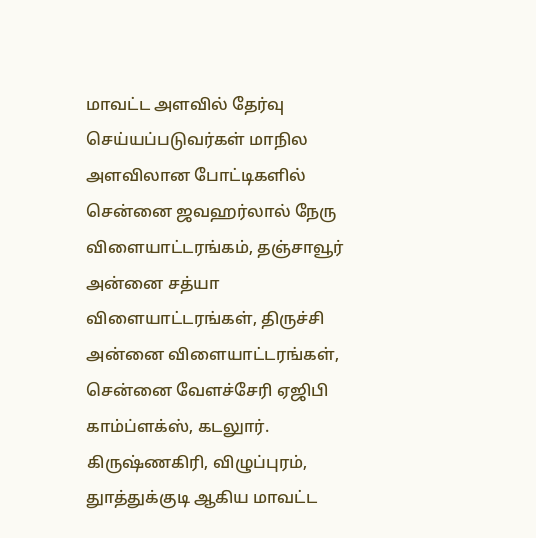மாவட்ட அளவில் தேர்வு செய்யப்படுவர்கள் மாநில அளவிலான போட்டிகளில் சென்னை ஜவஹர்லால் நேரு விளையாட்டரங்கம், தஞ்சாவூர் அன்னை சத்யா விளையாட்டரங்கள், திருச்சி அன்னை விளையாட்டரங்கள், சென்னை வேளச்சேரி ஏஜிபி காம்ப்ளக்ஸ், கடலுார். கிருஷ்ணகிரி, விழுப்புரம், துாத்துக்குடி ஆகிய மாவட்ட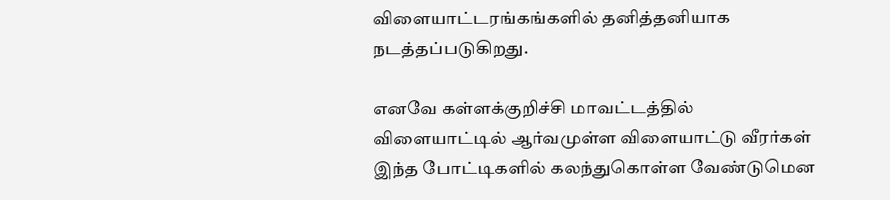விளையாட்டரங்கங்களில் தனித்தனியாக நடத்தப்படுகிறது.

எனவே கள்ளக்குறிச்சி மாவட்டத்தில் விளையாட்டில் ஆர்வமுள்ள விளையாட்டு வீரர்கள் இந்த போட்டிகளில் கலந்துகொள்ள வேண்டுமென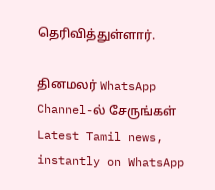தெரிவித்துள்ளார்.

தினமலர் WhatsApp Channel-ல் சேருங்கள்
Latest Tamil news, instantly on WhatsApp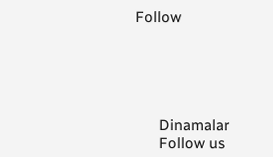Follow





      Dinamalar
      Follow us